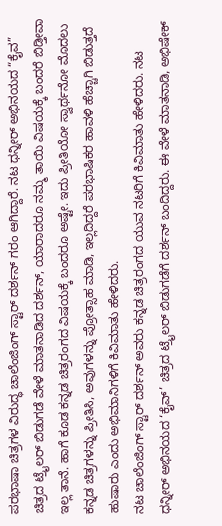ಪರಭಾಷಾ ಚಿತ್ರಗಳ ವಿರುದ್ಧ ಚಾಲೆಂಜಿಂಗ್ ಸ್ಟಾರ್ ದರ್ಶನ್ ಗರಂ ಆಗಿದ್ದಾರೆ. ನಟ ಧನ್ನೀರ್ ಅಭಿನಯದ “ಕೈವ” ಚಿತ್ರದ ಟ್ರೈಲರ್ ಬಿಡುಗಡೆ ವೇಳೆ ಮಾತನಾಡಿದ ದರ್ಶನ್, ಯಾರಾದರೂ ನಮ್ಮ ತಾಯಿ ವಿಷಯಕ್ಕೆ ಬಂದರೆ ಬಿಡ್ತೀವಾ ಇಲ್ಲ ತಾನೆ. ಹಾಗೆ ಕೂಡ ಕನ್ನಡ ಚಿತ್ರರಂಗದ ವಿಷಯಕ್ಕೆ ಬಂದರೂ ಅಷ್ಟೇ. ಇದು ಪ್ರೀತಿಯೋ ಸ್ವಾರ್ಥನೋ ಮೊದಲು ಕನ್ನಡ ಚಿತ್ರಗಳನ್ನು ಪ್ರೀತಿಸಿ, ಅವುಗಳನ್ನು ಪ್ರೋತ್ಸಾಹ ಮಾಡಿ, ಇಲ್ಲದಿದ್ದರೆ ಪರಭಾಷಿಕರ ಹಾವಳಿ ಹೆಚ್ಚಾಗಿ ಬಿಡುತ್ತದೆ ಹುಷಾರು ಎಂದು ಅಭಿಮಾನಿಗಳಿಗೆ ಕಿವಿಮಾತು ಹೇಳಿದರು.
ನಟ ಚಾಲೆಂಜಿಂಗ್ ಸ್ಟಾರ್ ದರ್ಶನ್ ಅವರು ಕನ್ನಡ ಚಿತ್ರರಂಗದ ಯುವ ನಟರಿಗೆ ಕಿವಿಮಾತು ಹೇಳಿದರು. ನಟ ಧನ್ನೀರ್ ಅಭಿನಯದ ‘ಕೈವ್’ ಚಿತ್ರದ ಟ್ರೈಲರ್ ಬಿಡುಗಡೆಗೆ ದರ್ಶನ್ ಬಂದಿದ್ದರು. ಈ ವೇಳೆ ಮಾತನಾಡಿ, ಅಭಿಷೇಕ್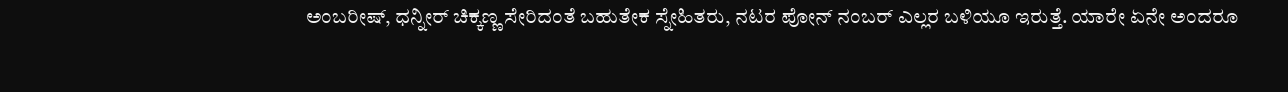ಅಂಬರೀಷ್, ಧನ್ನೀರ್ ಚಿಕ್ಕಣ್ಣ ಸೇರಿದಂತೆ ಬಹುತೇಕ ಸ್ನೇಹಿತರು, ನಟರ ಪೋನ್ ನಂಬರ್ ಎಲ್ಲರ ಬಳಿಯೂ ಇರುತ್ತೆ. ಯಾರೇ ಏನೇ ಅಂದರೂ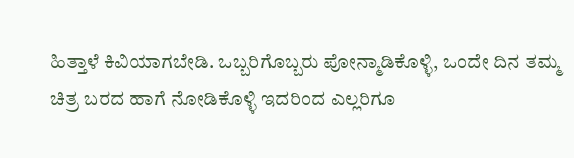ಹಿತ್ತಾಳೆ ಕಿವಿಯಾಗಬೇಡಿ. ಒಬ್ಬರಿಗೊಬ್ಬರು ಪೋನ್ಮಾಡಿಕೊಳ್ಳಿ, ಒಂದೇ ದಿನ ತಮ್ಮ ಚಿತ್ರ ಬರದ ಹಾಗೆ ನೋಡಿಕೊಳ್ಳಿ ಇದರಿಂದ ಎಲ್ಲರಿಗೂ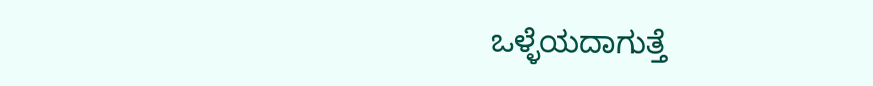ಒಳ್ಳೆಯದಾಗುತ್ತೆ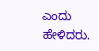ಎಂದು ಹೇಳಿದರು.